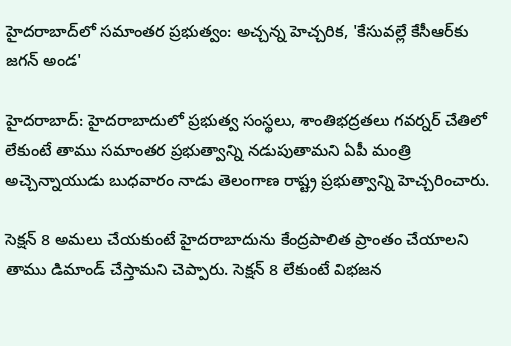హైదరాబాద్‌లో సమాంతర ప్రభుత్వం: అచ్చన్న హెచ్చరిక, 'కేసువల్లే కేసీఆర్‌కు జగన్ అండ'

హైదరాబాద్: హైదరాబాదులో ప్రభుత్వ సంస్థలు, శాంతిభద్రతలు గవర్నర్ చేతిలో లేకుంటే తాము సమాంతర ప్రభుత్వాన్ని నడుపుతామని ఏపీ మంత్రి అచ్చెన్నాయుడు బుధవారం నాడు తెలంగాణ రాష్ట్ర ప్రభుత్వాన్ని హెచ్చరించారు.

సెక్షన్ 8 అమలు చేయకుంటే హైదరాబాదును కేంద్రపాలిత ప్రాంతం చేయాలని తాము డిమాండ్ చేస్తామని చెప్పారు. సెక్షన్ 8 లేకుంటే విభజన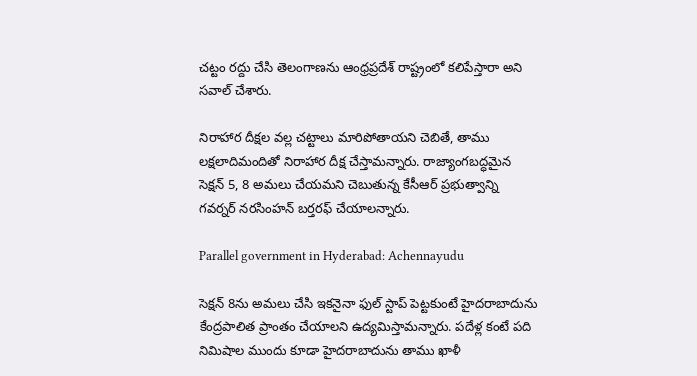చట్టం రద్దు చేసి తెలంగాణను ఆంధ్రప్రదేశ్ రాష్ట్రంలో కలిపేస్తారా అని సవాల్ చేశారు.

నిరాహార దీక్షల వల్ల చట్టాలు మారిపోతాయని చెబితే, తాము లక్షలాదిమందితో నిరాహార దీక్ష చేస్తామన్నారు. రాజ్యాంగబద్ధమైన సెక్షన్ 5, 8 అమలు చేయమని చెబుతున్న కేసీఆర్ ప్రభుత్వాన్ని గవర్నర్ నరసింహన్ బర్తరఫ్ చేయాలన్నారు.

Parallel government in Hyderabad: Achennayudu

సెక్షన్ 8ను అమలు చేసి ఇకనైనా ఫుల్ స్టాప్ పెట్టకుంటే హైదరాబాదును కేంద్రపాలిత ప్రాంతం చేయాలని ఉద్యమిస్తామన్నారు. పదేళ్ల కంటే పది నిమిషాల ముందు కూడా హైదరాబాదును తాము ఖాళీ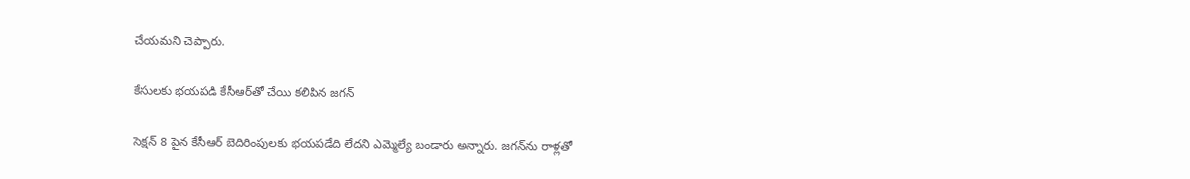చేయమని చెప్పారు.

కేసులకు భయపడి కేసీఆర్‌తో చేయి కలిపిన జగన్

సెక్షన్ 8 పైన కేసీఆర్ బెదిరింపులకు భయపడేది లేదని ఎమ్మెల్యే బండారు అన్నారు. జగన్‌ను రాళ్లతో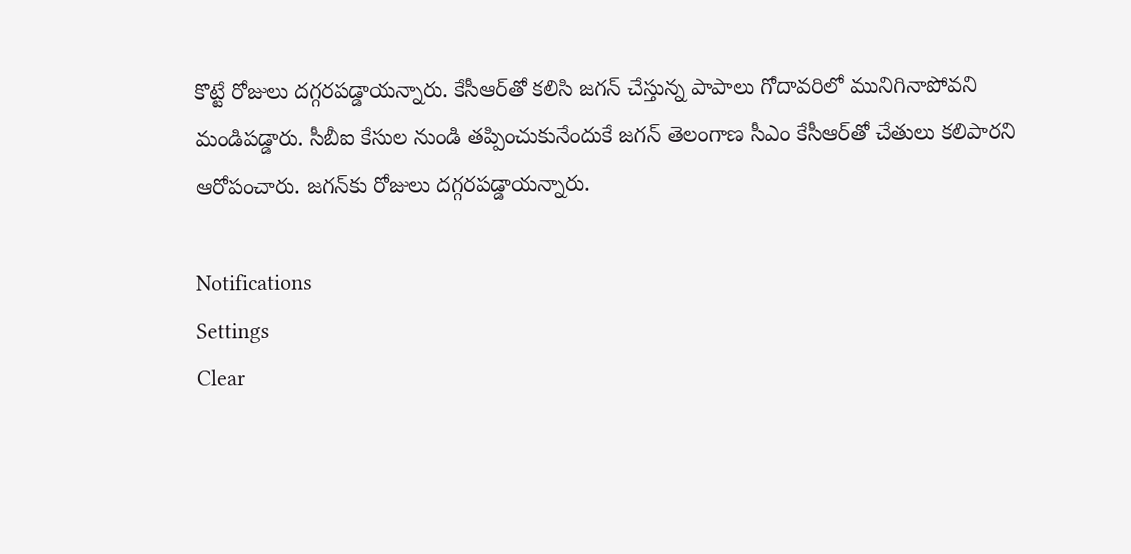కొట్టే రోజులు దగ్గరపడ్డాయన్నారు. కేసీఆర్‌తో కలిసి జగన్ చేస్తున్న పాపాలు గోదావరిలో మునిగినాపోవని మండిపడ్డారు. సీబీఐ కేసుల నుండి తప్పించుకునేందుకే జగన్ తెలంగాణ సీఎం కేసీఆర్‌తో చేతులు కలిపారని ఆరోపంచారు. జగన్‌కు రోజులు దగ్గరపడ్డాయన్నారు.

Notifications
Settings
Clear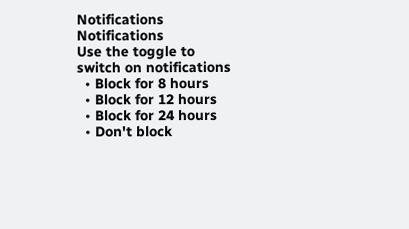Notifications
Notifications
Use the toggle to switch on notifications
  • Block for 8 hours
  • Block for 12 hours
  • Block for 24 hours
  • Don't block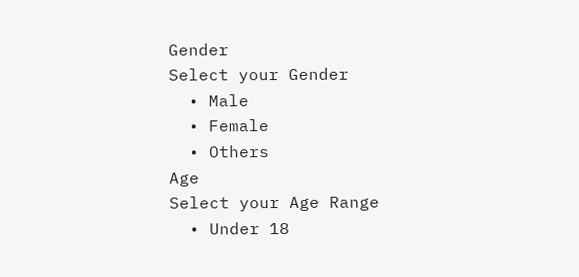Gender
Select your Gender
  • Male
  • Female
  • Others
Age
Select your Age Range
  • Under 18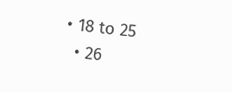• 18 to 25
  • 26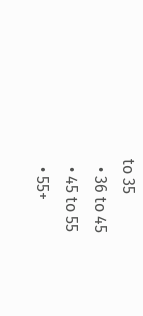to 35
  • 36 to 45
  • 45 to 55
  • 55+